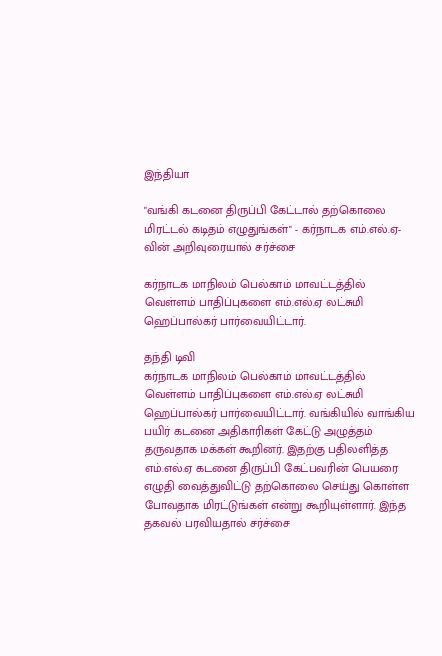இந்தியா

"வங்கி கடனை திருப்பி கேட்டால் தற்கொலை மிரட்டல் கடிதம் எழுதுங்கள்" - கர்நாடக எம்.எல்.ஏ-வின் அறிவுரையால் சர்ச்சை

கர்நாடக மாநிலம் பெல்காம் மாவட்டத்தில் வெள்ளம் பாதிப்புகளை எம்.எல்.ஏ லட்சுமி ஹெப்பால்கர் பார்வையிட்டார்.

தந்தி டிவி
கர்நாடக மாநிலம் பெல்காம் மாவட்டத்தில் வெள்ளம் பாதிப்புகளை எம்.எல்.ஏ லட்சுமி ஹெப்பால்கர் பார்வையிட்டார். வங்கியில் வாங்கிய பயிர் கடனை அதிகாரிகள் கேட்டு அழுத்தம் தருவதாக மக்கள் கூறினர். இதற்கு பதிலளித்த எம்.எல்.ஏ கடனை திருப்பி கேட்பவரின் பெயரை எழுதி வைத்துவிட்டு தற்கொலை செய்து கொள்ள போவதாக மிரட்டுங்கள் என்று கூறியுள்ளார். இந்த தகவல் பரவியதால் சர்ச்சை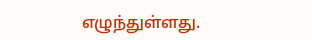எழுந்துள்ளது.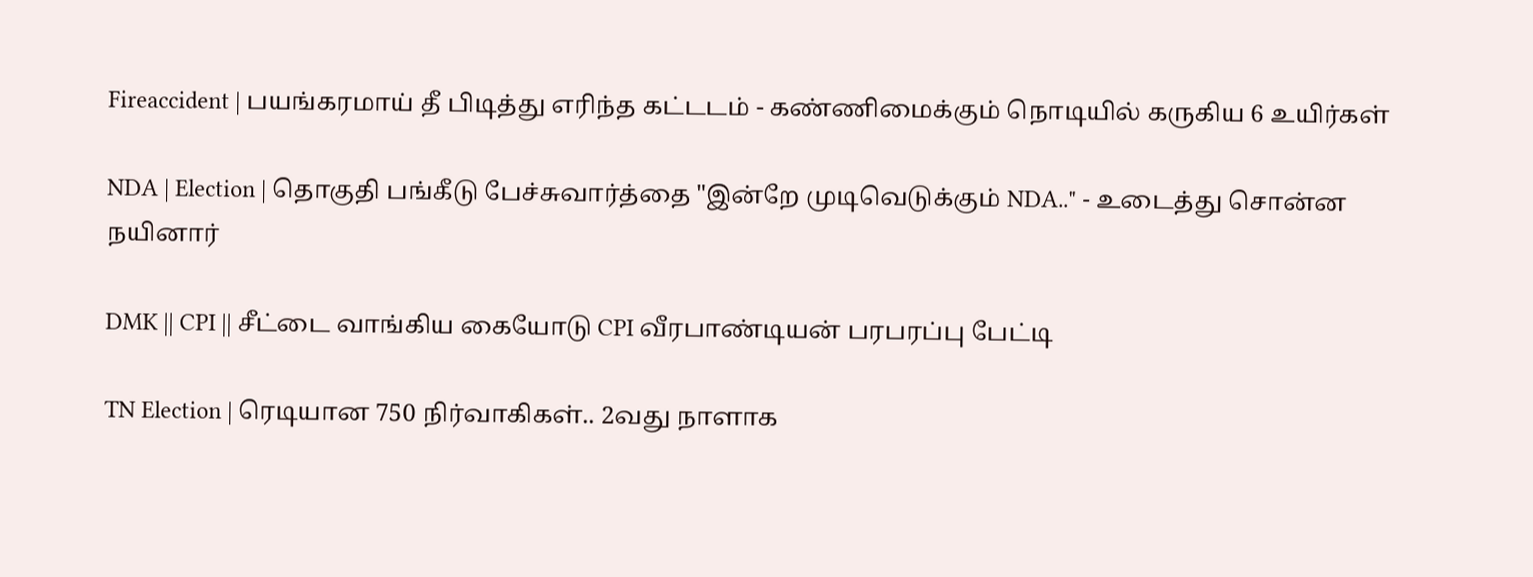Fireaccident | பயங்கரமாய் தீ பிடித்து எரிந்த கட்டடம் - கண்ணிமைக்கும் நொடியில் கருகிய 6 உயிர்கள்

NDA | Election | தொகுதி பங்கீடு பேச்சுவார்த்தை "இன்றே முடிவெடுக்கும் NDA.." - உடைத்து சொன்ன நயினார்

DMK || CPI || சீட்டை வாங்கிய கையோடு CPI வீரபாண்டியன் பரபரப்பு பேட்டி

TN Election | ரெடியான 750 நிர்வாகிகள்.. 2வது நாளாக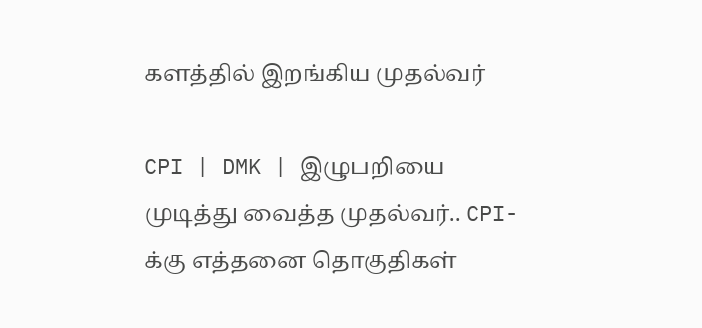களத்தில் இறங்கிய முதல்வர்

CPI | DMK | இழுபறியை முடித்து வைத்த முதல்வர்.. CPI-க்கு எத்தனை தொகுதிகள்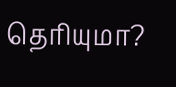தெரியுமா?